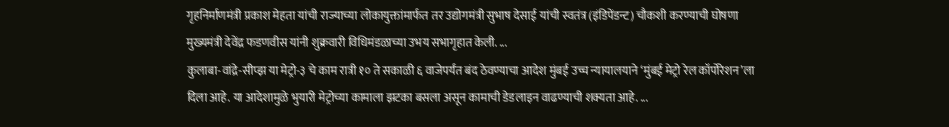गृहनिर्माणमंत्री प्रकाश मेहता यांची राज्याच्या लोकायुक्तांमार्फत तर उद्योगमंत्री सुभाष देसाई यांची स्वतंत्र (इंडिपेंडन्ट) चौकशी करण्याची घोषणा मुख्यमंत्री देवेंद्र फडणवीस यांनी शुक्रवारी विधिमंडळाच्या उभय सभागृहात केली. ...
कुलाबा-वांद्रे-सीप्झ या मेट्रो-३ चे काम रात्री १० ते सकाळी ६ वाजेपर्यंत बंद ठेवण्याचा आदेश मुंबई उच्च न्यायालयाने ‘मुंबई मेट्रो रेल कॉर्पोरेशन’ला दिला आहे. या आदेशामुळे भुयारी मेट्रोच्या कामाला झटका बसला असून कामाची डेडलाइन वाढण्याची शक्यता आहे. ...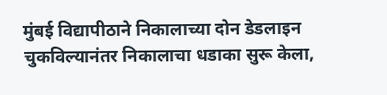मुंबई विद्यापीठाने निकालाच्या दोन डेडलाइन चुकविल्यानंतर निकालाचा धडाका सुरू केला,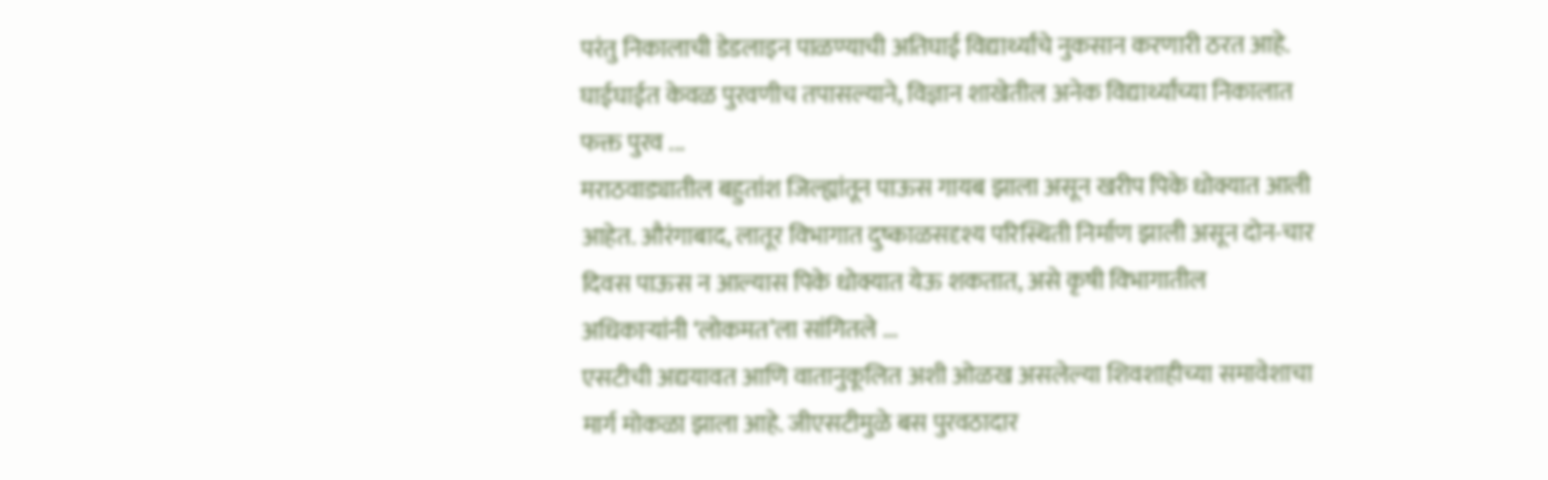परंतु निकालाची डेडलाइन पाळण्याची अतिघाई विद्यार्थ्यांचे नुकसान करणारी ठरत आहे. घाईघाईत केवळ पुरवणीच तपासल्याने, विज्ञान शाखेतील अनेक विद्यार्थ्यांच्या निकालात फक्त पुरव ...
मराठवाड्यातील बहुतांश जिल्ह्यांतून पाऊस गायब झाला असून खरीप पिके धोक्यात आली आहेत. औरंगाबाद, लातूर विभागात दुष्काळसदृश्य परिस्थिती निर्माण झाली असून दोन-चार दिवस पाऊस न आल्यास पिके धोक्यात येऊ शकतात, असे कृषी विभागातील अधिकाऱ्यांनी ‘लोकमत’ला सांगितले ...
एसटीची अद्ययावत आणि वातानुकूलित अशी ओळख असलेल्या शिवशाहीच्या समावेशाचा मार्ग मोकळा झाला आहे. जीएसटीमुळे बस पुरवठादार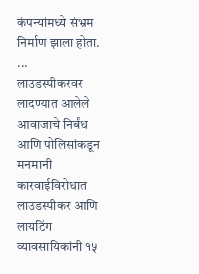कंपन्यांमध्ये संभ्रम निर्माण झाला होता. ...
लाउडस्पीकरवर लादण्यात आलेले आवाजाचे निर्बंध आणि पोलिसांकडून मनमानी कारवाईविरोधात लाउडस्पीकर आणि लायटिंग व्यावसायिकांनी १५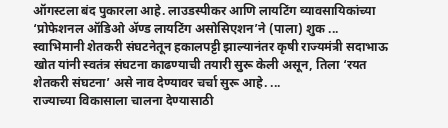ऑगस्टला बंद पुकारला आहे. लाउडस्पीकर आणि लायटिंग व्यावसायिकांच्या ‘प्रोफेशनल ऑडिओ ॲण्ड लायटिंग असोसिएशन’ने (पाला) शुक ...
स्वाभिमानी शेतकरी संघटनेतून हकालपट्टी झाल्यानंतर कृषी राज्यमंत्री सदाभाऊ खोत यांनी स्वतंत्र संघटना काढण्याची तयारी सुरू केली असून, तिला ‘रयत शेतकरी संघटना’ असे नाव देण्यावर चर्चा सुरू आहे. ...
राज्याच्या विकासाला चालना देण्यासाठी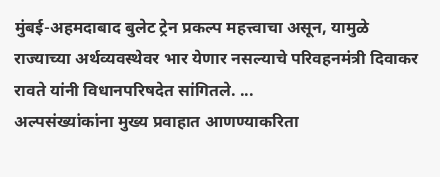मुंबई-अहमदाबाद बुलेट ट्रेन प्रकल्प महत्त्वाचा असून, यामुळे राज्याच्या अर्थव्यवस्थेवर भार येणार नसल्याचे परिवहनमंत्री दिवाकर रावते यांनी विधानपरिषदेत सांगितले. ...
अल्पसंख्यांकांना मुख्य प्रवाहात आणण्याकरिता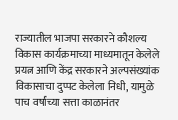राज्यातील भाजपा सरकारने कौशल्य विकास कार्यक्रमाच्या माध्यमातून केलेले प्रयत्न आणि केंद्र सरकारने अल्पसंख्यांक विकासाचा दुप्पट केलेला निधी, यामुळे पाच वर्षांच्या सत्ता काळानंतर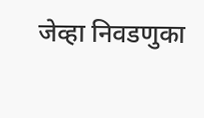जेव्हा निवडणुका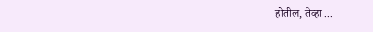होतील, तेव्हा ...